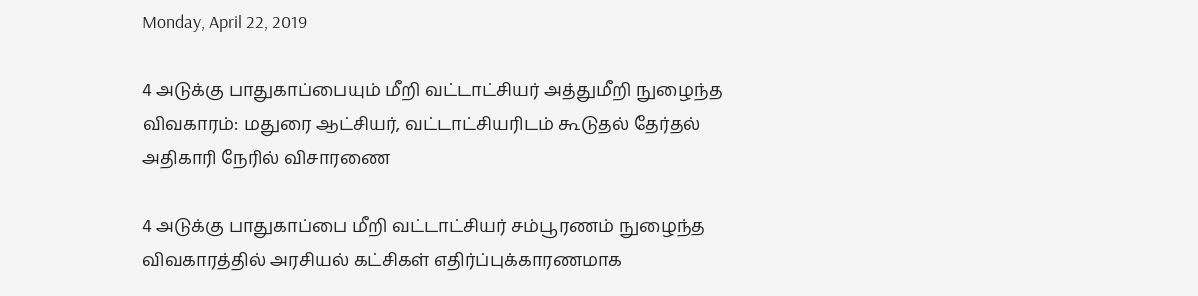Monday, April 22, 2019

4 அடுக்கு பாதுகாப்பையும் மீறி வட்டாட்சியர் அத்துமீறி நுழைந்த விவகாரம்: மதுரை ஆட்சியர், வட்டாட்சியரிடம் கூடுதல் தேர்தல் அதிகாரி நேரில் விசாரணை

4 அடுக்கு பாதுகாப்பை மீறி வட்டாட்சியர் சம்பூரணம் நுழைந்த விவகாரத்தில் அரசியல் கட்சிகள் எதிர்ப்புக்காரணமாக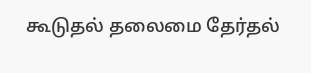கூடுதல் தலைமை தேர்தல்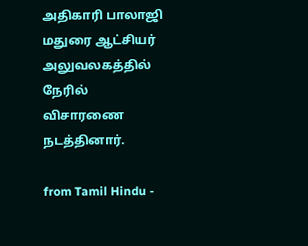அதிகாரி பாலாஜி மதுரை ஆட்சியர் அலுவலகத்தில் நேரில் விசாரணை நடத்தினார்.

from Tamil Hindu -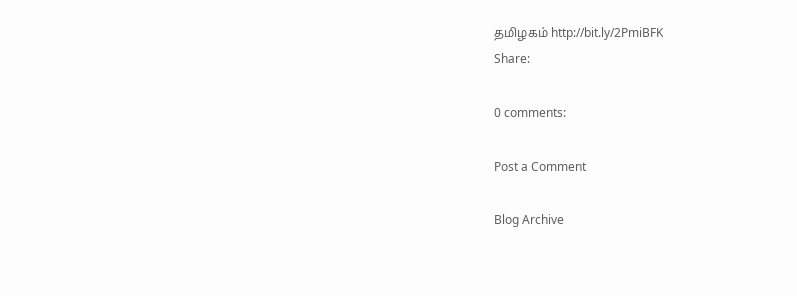தமிழகம் http://bit.ly/2PmiBFK
Share:

0 comments:

Post a Comment

Blog Archive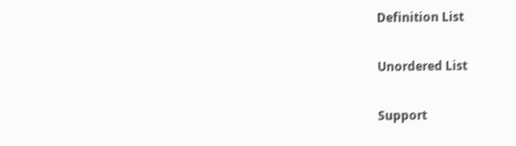Definition List

Unordered List

Support